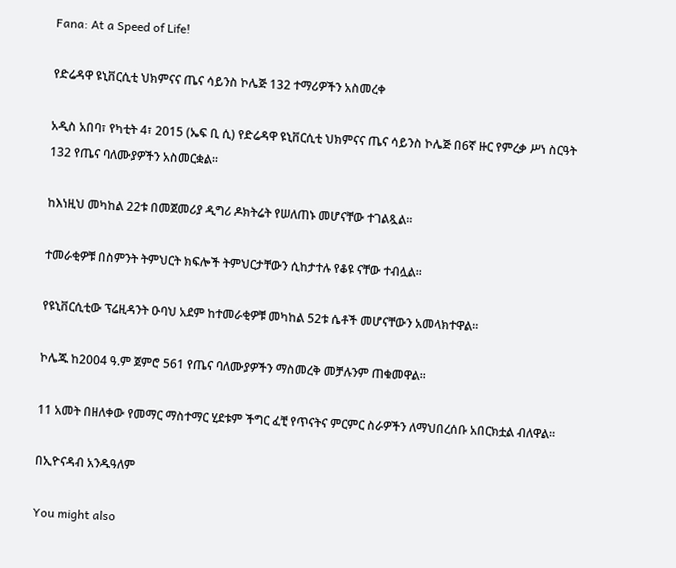Fana: At a Speed of Life!

የድሬዳዋ ዩኒቨርሲቲ ህክምናና ጤና ሳይንስ ኮሌጅ 132 ተማሪዎችን አስመረቀ

አዲስ አበባ፣ የካቲት 4፣ 2015 (ኤፍ ቢ ሲ) የድሬዳዋ ዩኒቨርሲቲ ህክምናና ጤና ሳይንስ ኮሌጅ በ6ኛ ዙር የምረቃ ሥነ ስርዓት 132 የጤና ባለሙያዎችን አስመርቋል።

ከእነዚህ መካከል 22ቱ በመጀመሪያ ዲግሪ ዶክትሬት የሠለጠኑ መሆናቸው ተገልጿል።

ተመራቂዎቹ በስምንት ትምህርት ክፍሎች ትምህርታቸውን ሲከታተሉ የቆዩ ናቸው ተብሏል።

የዩኒቨርሲቲው ፕሬዚዳንት ዑባህ አደም ከተመራቂዎቹ መካከል 52ቱ ሴቶች መሆናቸውን አመላክተዋል።

ኮሌጁ ከ2004 ዓ.ም ጀምሮ 561 የጤና ባለሙያዎችን ማስመረቅ መቻሉንም ጠቁመዋል።

11 አመት በዘለቀው የመማር ማስተማር ሂደቱም ችግር ፈቺ የጥናትና ምርምር ስራዎችን ለማህበረሰቡ አበርክቷል ብለዋል።

በኢዮናዳብ አንዱዓለም

You might also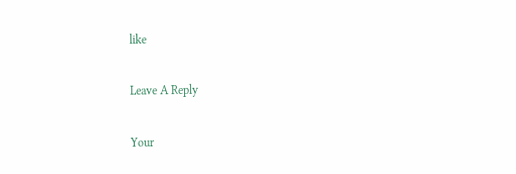like

Leave A Reply

Your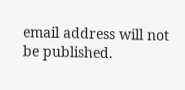email address will not be published.